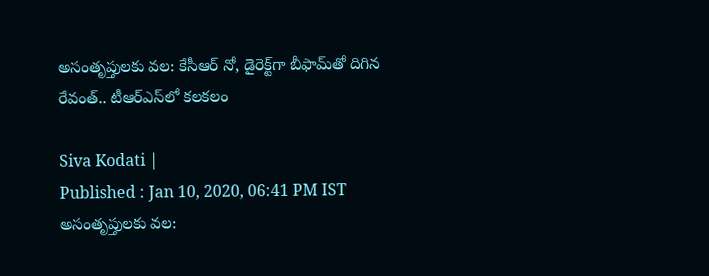అసంతృప్తులకు వల: కేసీఆర్ నో, డైరెక్ట్‌గా బీఫామ్‌తో దిగిన రేవంత్.. టీఆర్ఎస్‌లో కలకలం

Siva Kodati |
Published : Jan 10, 2020, 06:41 PM IST
అసంతృప్తులకు వల: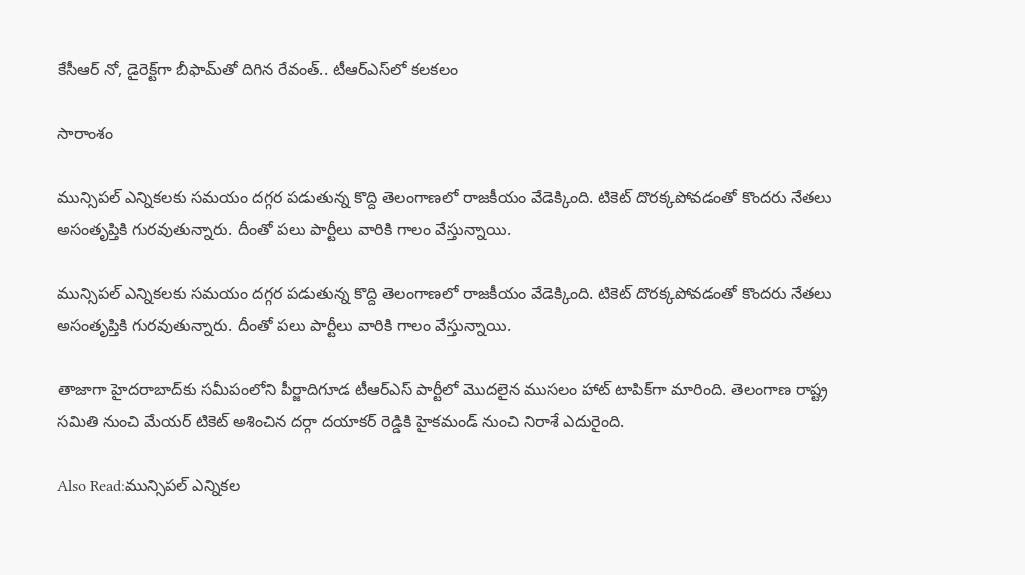కేసీఆర్ నో, డైరెక్ట్‌గా బీఫామ్‌తో దిగిన రేవంత్.. టీఆర్ఎస్‌లో కలకలం

సారాంశం

మున్సిపల్ ఎన్నికలకు సమయం దగ్గర పడుతున్న కొద్ది తెలంగాణలో రాజకీయం వేడెక్కింది. టికెట్ దొరక్కపోవడంతో కొందరు నేతలు అసంతృప్తికి గురవుతున్నారు. దీంతో పలు పార్టీలు వారికి గాలం వేస్తున్నాయి.

మున్సిపల్ ఎన్నికలకు సమయం దగ్గర పడుతున్న కొద్ది తెలంగాణలో రాజకీయం వేడెక్కింది. టికెట్ దొరక్కపోవడంతో కొందరు నేతలు అసంతృప్తికి గురవుతున్నారు. దీంతో పలు పార్టీలు వారికి గాలం వేస్తున్నాయి.

తాజాగా హైదరాబాద్‌కు సమీపంలోని పీర్జాదిగూడ టీఆర్ఎస్ పార్టీలో మొదలైన ముసలం హాట్ టాపిక్‌గా మారింది. తెలంగాణ రాష్ట్ర సమితి నుంచి మేయర్ టికెట్ అశించిన దర్గా దయాకర్‌ రెడ్డికి హైకమండ్‌ నుంచి నిరాశే ఎదురైంది.

Also Read:మున్సిపల్ ఎన్నికల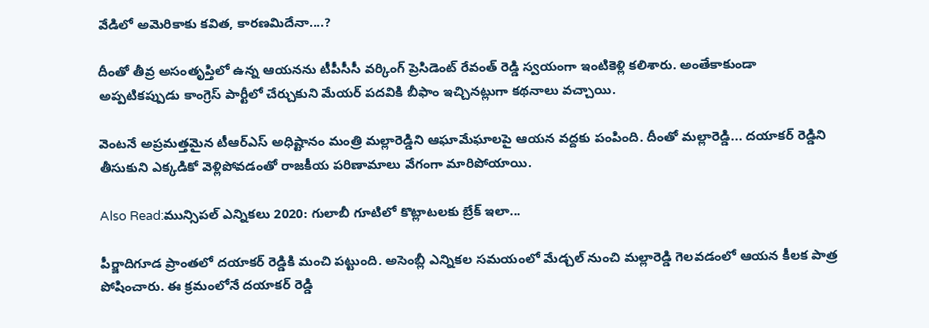వేడిలో అమెరికాకు కవిత, కారణమిదేనా....?

దీంతో తీవ్ర అసంతృప్తిలో ఉన్న ఆయనను టీపీసీసీ వర్కింగ్ ప్రెసిడెంట్ రేవంత్ రెడ్డి స్వయంగా ఇంటికెళ్లి కలిశారు. అంతేకాకుండా అప్పటికప్పుడు కాంగ్రెస్ పార్టీలో చేర్చుకుని మేయర్ పదవికి బీఫాం ఇచ్చినట్లుగా కథనాలు వచ్చాయి.

వెంటనే అప్రమత్తమైన టీఆర్ఎస్ అధిష్టానం మంత్రి మల్లారెడ్డిని ఆఘామేఘాలపై ఆయన వద్దకు పంపింది. దీంతో మల్లారెడ్డి... దయాకర్ రెడ్డిని తీసుకుని ఎక్కడికో వెళ్లిపోవడంతో రాజకీయ పరిణామాలు వేగంగా మారిపోయాయి.

Also Read:మున్సిపల్ ఎన్నికలు 2020: గులాబీ గూటిలో కొట్లాటలకు బ్రేక్ ఇలా...

పీర్జాదిగూడ ప్రాంతలో దయాకర్ రెడ్డికి మంచి పట్టుంది. అసెంబ్లీ ఎన్నికల సమయంలో మేడ్చల్‌ నుంచి మల్లారెడ్డి గెలవడంలో ఆయన కీలక పాత్ర పోషించారు. ఈ క్రమంలోనే దయాకర్ రెడ్డి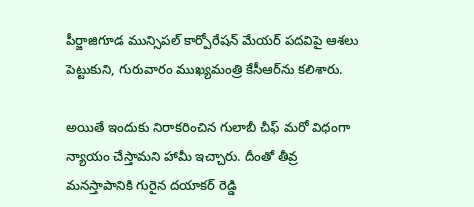పీర్జాజిగూడ మున్సిపల్ కార్పోరేషన్ మేయర్‌ పదవిపై ఆశలు పెట్టుకుని, గురువారం ముఖ్యమంత్రి కేసీఆర్‌ను కలిశారు.

అయితే ఇందుకు నిరాకరించిన గులాబీ చీఫ్ మరో విధంగా న్యాయం చేస్తామని హామీ ఇచ్చారు. దీంతో తీవ్ర మనస్తాపానికి గురైన దయాకర్ రెడ్డి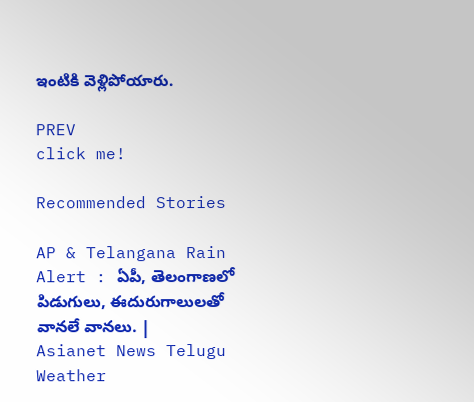ఇంటికి వెళ్లిపోయారు.

PREV
click me!

Recommended Stories

AP & Telangana Rain Alert : ఏపీ, తెలంగాణలో పిడుగులు, ఈదురుగాలులతో వానలే వానలు. | Asianet News Telugu
Weather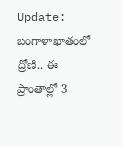Update: బంగాళాఖాతంలో ద్రోణి.. ఈ ప్రాంతాల్లో 3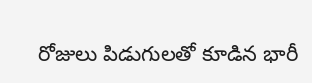రోజులు పిడుగులతో కూడిన భారీ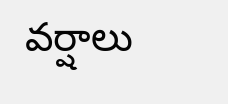వర్షాలు